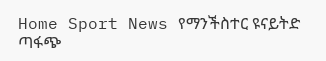Home Sport News የማንችስተር ዩናይትድ ጣፋጭ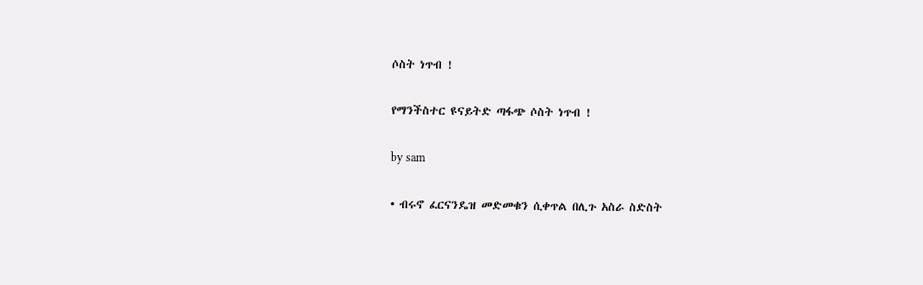ሶስት ነጥብ !

የማንችስተር ዩናይትድ ጣፋጭ ሶስት ነጥብ !

by sam

• ብሩኖ ፈርናንዴዝ መድመቁን ሲቀጥል በሊጉ አስራ ስድስት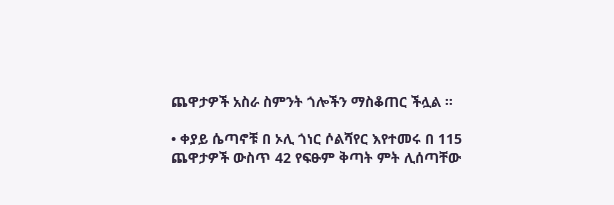ጨዋታዎች አስራ ስምንት ጎሎችን ማስቆጠር ችሏል ።

• ቀያይ ሴጣኖቹ በ ኦሊ ጎነር ሶልሻየር እየተመሩ በ 115 ጨዋታዎች ውስጥ 42 የፍፁም ቅጣት ምት ሊሰጣቸው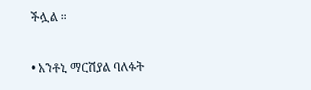ችሏል ።

• አንቶኒ ማርሽያል ባለፉት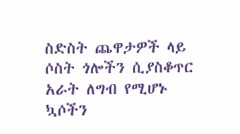ስድስት ጨዋታዎች ላይ ሶስት ጎሎችን ሲያስቆጥር አራት ለግብ የሚሆኑ ኳሶችን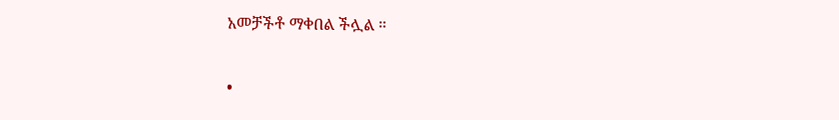አመቻችቶ ማቀበል ችሏል ።

•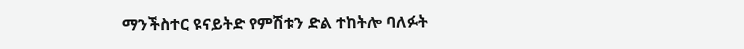ማንችስተር ዩናይትድ የምሽቱን ድል ተከትሎ ባለፉት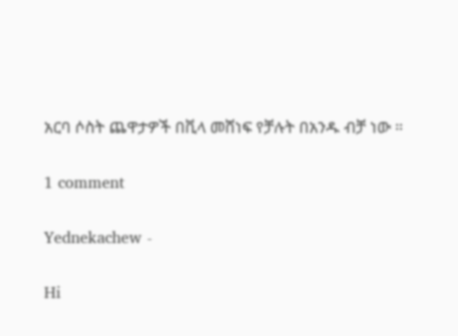አርባ ሶስት ጨዋታዎች በቪላ መሸነፍ የቻሉት በአንዱ ብቻ ነው ።

1 comment

Yednekachew -

Hi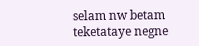selam nw betam teketataye negne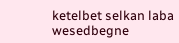ketelbet selkan laba wesedbegne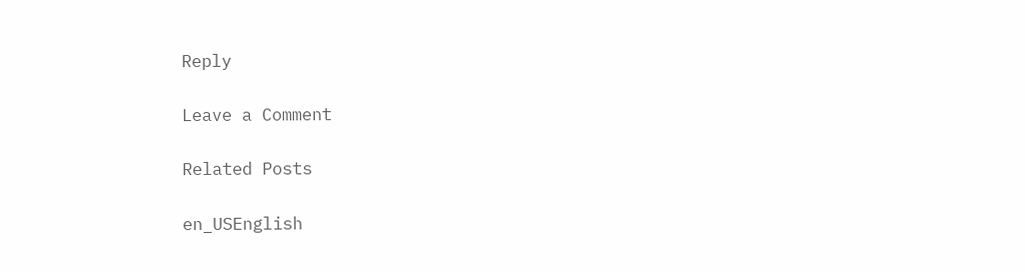Reply

Leave a Comment

Related Posts

en_USEnglish